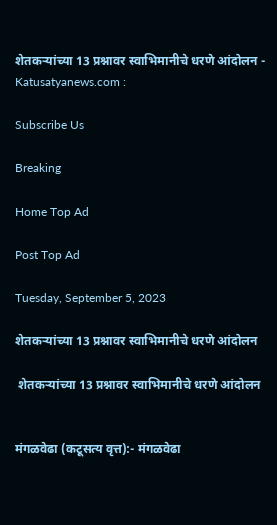शेतकऱ्यांच्या 13 प्रश्नावर स्वाभिमानीचे धरणे आंदोलन - Katusatyanews.com :

Subscribe Us

Breaking

Home Top Ad

Post Top Ad

Tuesday, September 5, 2023

शेतकऱ्यांच्या 13 प्रश्नावर स्वाभिमानीचे धरणे आंदोलन

 शेतकऱ्यांच्या 13 प्रश्नावर स्वाभिमानीचे धरणे आंदोलन


मंगळवेढा (कटूसत्य वृत्त):- मंगळवेढा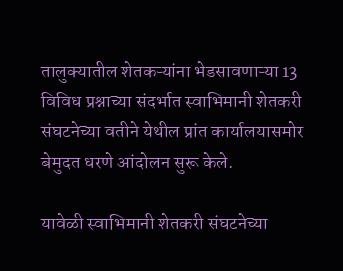तालुक्यातील शेतकऱ्यांना भेडसावणाऱ्या 13 विविध प्रश्नाच्या संदर्भात स्वाभिमानी शेतकरी संघटनेच्या वतीने येथील प्रांत कार्यालयासमोर बेमुदत धरणे आंदोलन सुरू केले.

यावेळी स्वाभिमानी शेतकरी संघटनेच्या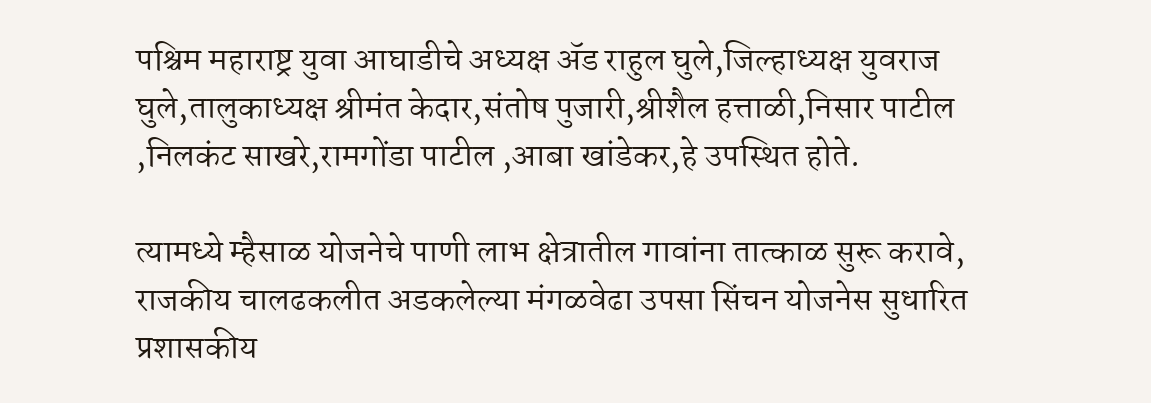पश्चिम महाराष्ट्र युवा आघाडीचे अध्यक्ष ॲड राहुल घुले,जिल्हाध्यक्ष युवराज घुले,तालुकाध्यक्ष श्रीमंत केदार,संतोष पुजारी,श्रीशैल हत्ताळी,निसार पाटील ,निलकंट साखरे,रामगोंडा पाटील ,आबा खांडेकर,हे उपस्थित होते.

त्यामध्ये म्हैसाळ योजनेचे पाणी लाभ क्षेत्रातील गावांना तात्काळ सुरू करावे, राजकीय चालढकलीत अडकलेल्या मंगळवेढा उपसा सिंचन योजनेस सुधारित प्रशासकीय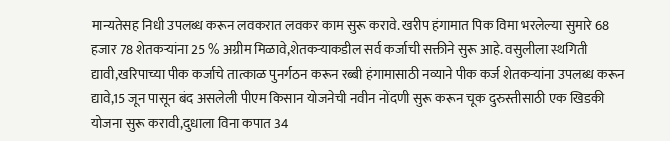मान्यतेसह निधी उपलब्ध करून लवकरात लवकर काम सुरू करावे. खरीप हंगामात पिक विमा भरलेल्या सुमारे 68 हजार 78 शेतकऱ्यांना 25 % अग्रीम मिळावे,शेतकऱ्याकडील सर्व कर्जाची सक्तीने सुरू आहे. वसुलीला स्थगिती द्यावी,खरिपाच्या पीक कर्जाचे तात्काळ पुनर्गठन करून रब्बी हंगामासाठी नव्याने पीक कर्ज शेतकऱ्यांना उपलब्ध करून द्यावे,15 जून पासून बंद असलेली पीएम किसान योजनेची नवीन नोंदणी सुरू करून चूक दुरुस्तीसाठी एक खिडकी योजना सुरू करावी,दुधाला विना कपात 34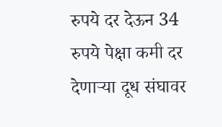रुपये दर देऊन 34 रुपये पेक्षा कमी दर देणाऱ्या दूध संघावर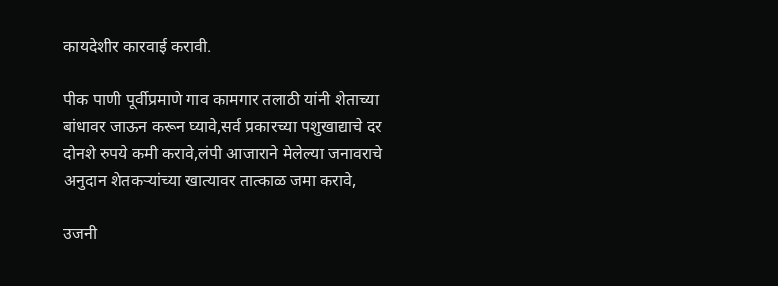कायदेशीर कारवाई करावी.

पीक पाणी पूर्वीप्रमाणे गाव कामगार तलाठी यांनी शेताच्या बांधावर जाऊन करून घ्यावे,सर्व प्रकारच्या पशुखाद्याचे दर दोनशे रुपये कमी करावे,लंपी आजाराने मेलेल्या जनावराचे अनुदान शेतकऱ्यांच्या खात्यावर तात्काळ जमा करावे,

उजनी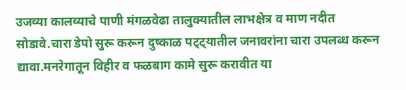उजव्या कालव्याचे पाणी मंगळवेढा तालुक्यातील लाभक्षेत्र व माण नदीत सोडावे.चारा डेपो सुरू करून दुष्काळ पट्ट्यातील जनावरांना चारा उपलब्ध करून द्यावा.मनरेगातून विहीर व फळबाग कामे सुरू करावीत या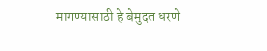मागण्यासाठी हे बेमुदत धरणे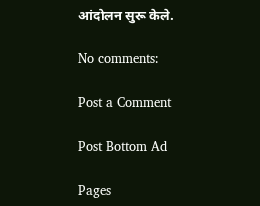आंदोलन सुरू केले.

No comments:

Post a Comment

Post Bottom Ad

Pages